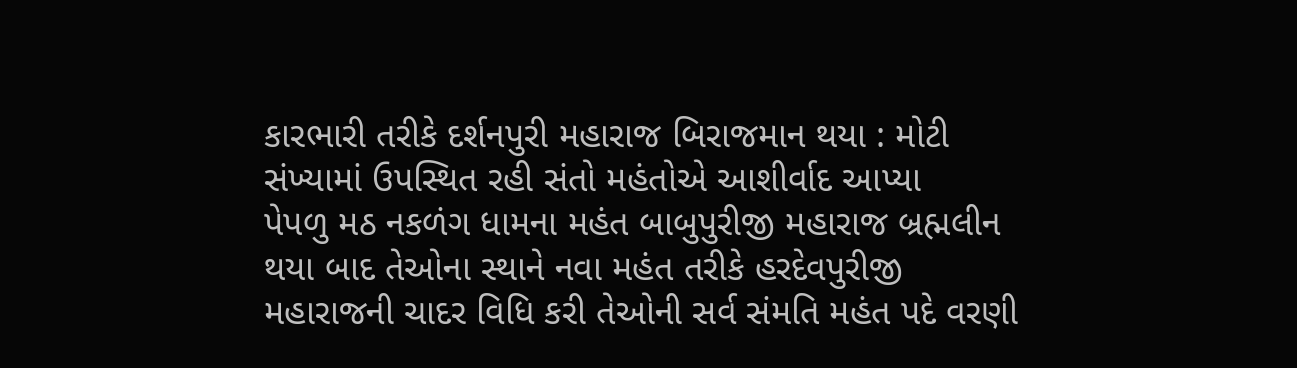કારભારી તરીકે દર્શનપુરી મહારાજ બિરાજમાન થયા : મોટી સંખ્યામાં ઉપસ્થિત રહી સંતો મહંતોએ આશીર્વાદ આપ્યા
પેપળુ મઠ નકળંગ ધામના મહંત બાબુપુરીજી મહારાજ બ્રહ્મલીન થયા બાદ તેઓના સ્થાને નવા મહંત તરીકે હરદેવપુરીજી મહારાજની ચાદર વિધિ કરી તેઓની સર્વ સંમતિ મહંત પદે વરણી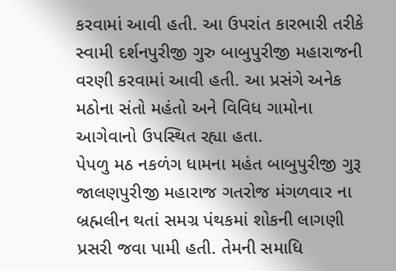કરવામાં આવી હતી. આ ઉપરાંત કારભારી તરીકે સ્વામી દર્શનપુરીજી ગુરુ બાબુપુરીજી મહારાજની વરણી કરવામાં આવી હતી. આ પ્રસંગે અનેક મઠોના સંતો મહંતો અને વિવિધ ગામોના આગેવાનો ઉપસ્થિત રહ્યા હતા.
પેપળુ મઠ નકળંગ ધામના મહંત બાબુપુરીજી ગુરૂ જાલણપુરીજી મહારાજ ગતરોજ મંગળવાર ના બ્રહ્મલીન થતાં સમગ્ર પંથકમાં શોકની લાગણી પ્રસરી જવા પામી હતી. તેમની સમાધિ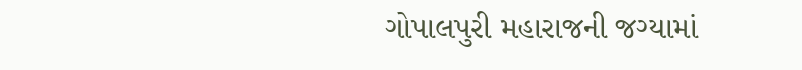ગોપાલપુરી મહારાજની જગ્યામાં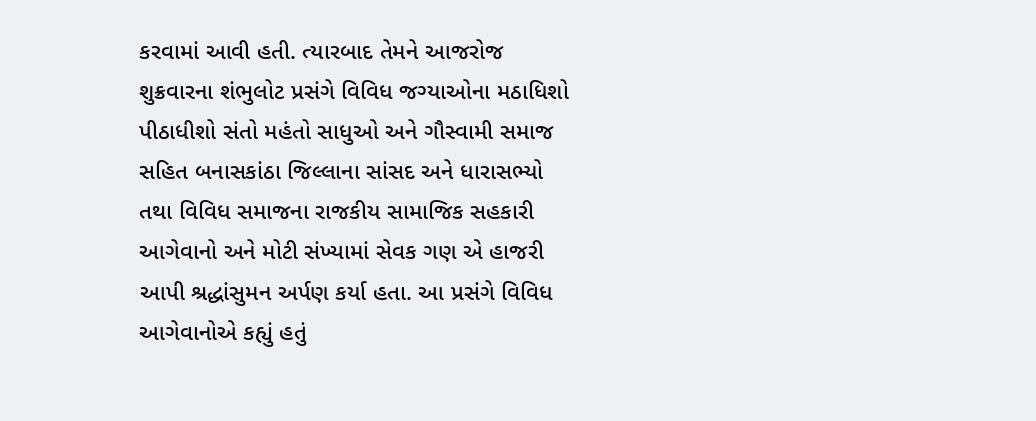કરવામાં આવી હતી. ત્યારબાદ તેમને આજરોજ શુક્રવારના શંભુલોટ પ્રસંગે વિવિધ જગ્યાઓના મઠાધિશો પીઠાધીશો સંતો મહંતો સાધુઓ અને ગૌસ્વામી સમાજ સહિત બનાસકાંઠા જિલ્લાના સાંસદ અને ધારાસભ્યો તથા વિવિધ સમાજના રાજકીય સામાજિક સહકારી આગેવાનો અને મોટી સંખ્યામાં સેવક ગણ એ હાજરી આપી શ્રદ્ધાંસુમન અર્પણ કર્યા હતા. આ પ્રસંગે વિવિધ આગેવાનોએ કહ્યું હતું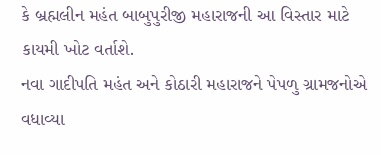કે બ્રહ્મલીન મહંત બાબુપુરીજી મહારાજની આ વિસ્તાર માટે કાયમી ખોટ વર્તાશે.
નવા ગાદીપતિ મહંત અને કોઠારી મહારાજને પેપળુ ગ્રામજનોએ વધાવ્યા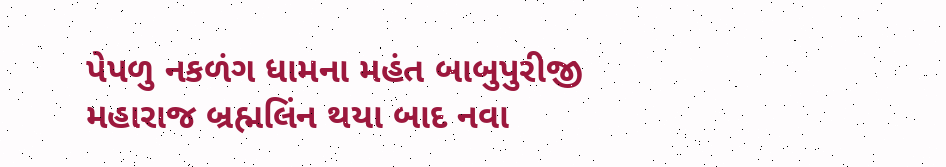પેપળુ નકળંગ ધામના મહંત બાબુપુરીજી મહારાજ બ્રહ્મલિંન થયા બાદ નવા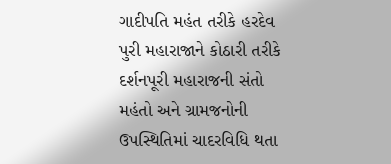ગાદીપતિ મહંત તરીકે હરદેવ પુરી મહારાજાને કોઠારી તરીકે દર્શનપૂરી મહારાજની સંતો મહંતો અને ગ્રામજનોની ઉપસ્થિતિમાં ચાદરવિધિ થતા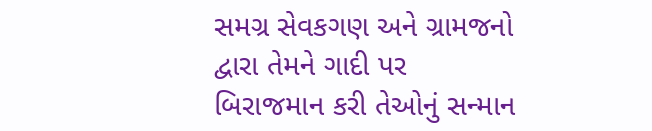સમગ્ર સેવકગણ અને ગ્રામજનો દ્વારા તેમને ગાદી પર બિરાજમાન કરી તેઓનું સન્માન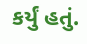કર્યું હતું.